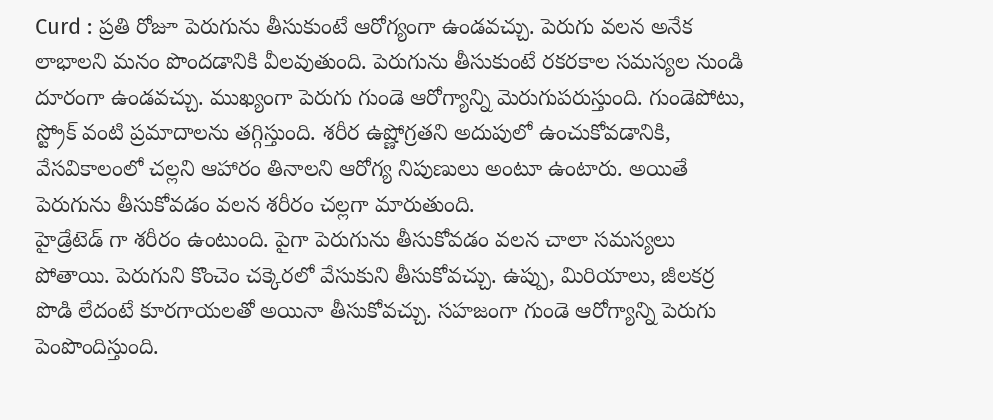Curd : ప్రతి రోజూ పెరుగును తీసుకుంటే ఆరోగ్యంగా ఉండవచ్చు. పెరుగు వలన అనేక లాభాలని మనం పొందడానికి వీలవుతుంది. పెరుగును తీసుకుంటే రకరకాల సమస్యల నుండి దూరంగా ఉండవచ్చు. ముఖ్యంగా పెరుగు గుండె ఆరోగ్యాన్ని మెరుగుపరుస్తుంది. గుండెపోటు, స్ట్రోక్ వంటి ప్రమాదాలను తగ్గిస్తుంది. శరీర ఉష్ణోగ్రతని అదుపులో ఉంచుకోవడానికి, వేసవికాలంలో చల్లని ఆహారం తినాలని ఆరోగ్య నిపుణులు అంటూ ఉంటారు. అయితే పెరుగును తీసుకోవడం వలన శరీరం చల్లగా మారుతుంది.
హైడ్రేటెడ్ గా శరీరం ఉంటుంది. పైగా పెరుగును తీసుకోవడం వలన చాలా సమస్యలు పోతాయి. పెరుగుని కొంచెం చక్కెరలో వేసుకుని తీసుకోవచ్చు. ఉప్పు, మిరియాలు, జీలకర్ర పొడి లేదంటే కూరగాయలతో అయినా తీసుకోవచ్చు. సహజంగా గుండె ఆరోగ్యాన్ని పెరుగు పెంపొందిస్తుంది.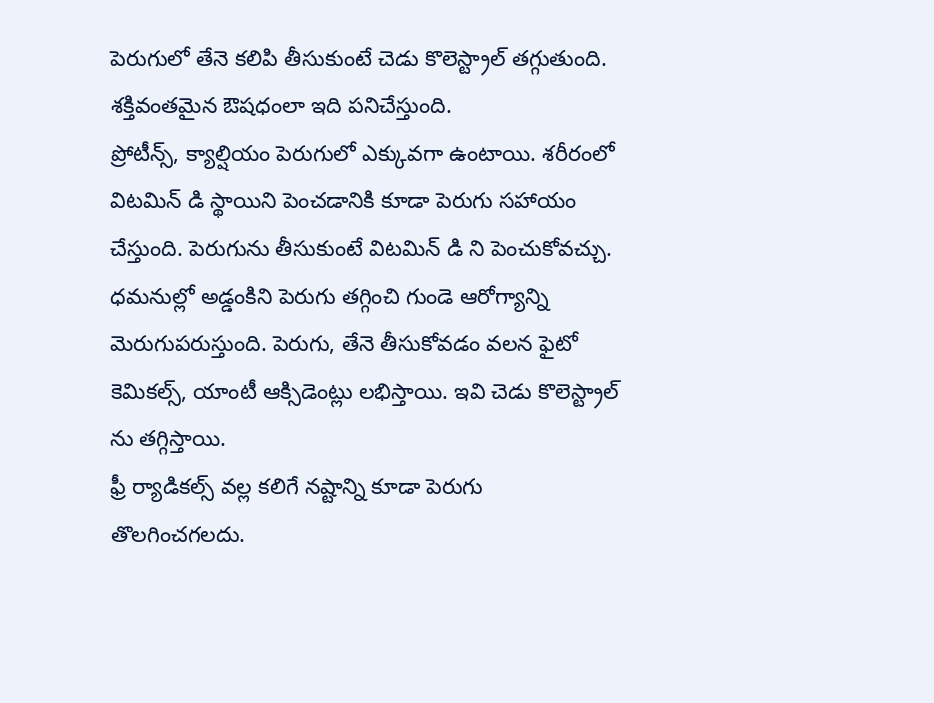పెరుగులో తేనె కలిపి తీసుకుంటే చెడు కొలెస్ట్రాల్ తగ్గుతుంది. శక్తివంతమైన ఔషధంలా ఇది పనిచేస్తుంది.
ప్రోటీన్స్, క్యాల్షియం పెరుగులో ఎక్కువగా ఉంటాయి. శరీరంలో విటమిన్ డి స్థాయిని పెంచడానికి కూడా పెరుగు సహాయం చేస్తుంది. పెరుగును తీసుకుంటే విటమిన్ డి ని పెంచుకోవచ్చు. ధమనుల్లో అడ్డంకిని పెరుగు తగ్గించి గుండె ఆరోగ్యాన్ని మెరుగుపరుస్తుంది. పెరుగు, తేనె తీసుకోవడం వలన ఫైటో కెమికల్స్, యాంటీ ఆక్సిడెంట్లు లభిస్తాయి. ఇవి చెడు కొలెస్ట్రాల్ ను తగ్గిస్తాయి.
ఫ్రీ ర్యాడికల్స్ వల్ల కలిగే నష్టాన్ని కూడా పెరుగు తొలగించగలదు.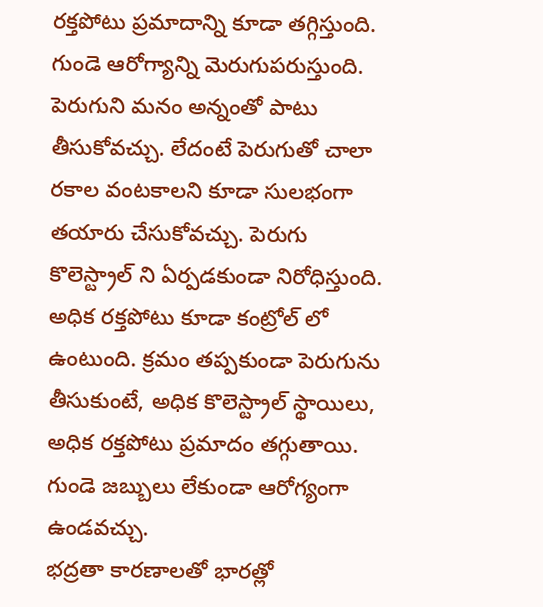రక్తపోటు ప్రమాదాన్ని కూడా తగ్గిస్తుంది. గుండె ఆరోగ్యాన్ని మెరుగుపరుస్తుంది. పెరుగుని మనం అన్నంతో పాటు తీసుకోవచ్చు. లేదంటే పెరుగుతో చాలా రకాల వంటకాలని కూడా సులభంగా తయారు చేసుకోవచ్చు. పెరుగు కొలెస్ట్రాల్ ని ఏర్పడకుండా నిరోధిస్తుంది. అధిక రక్తపోటు కూడా కంట్రోల్ లో ఉంటుంది. క్రమం తప్పకుండా పెరుగును తీసుకుంటే, అధిక కొలెస్ట్రాల్ స్థాయిలు, అధిక రక్తపోటు ప్రమాదం తగ్గుతాయి. గుండె జబ్బులు లేకుండా ఆరోగ్యంగా ఉండవచ్చు.
భద్రతా కారణాలతో భారత్లో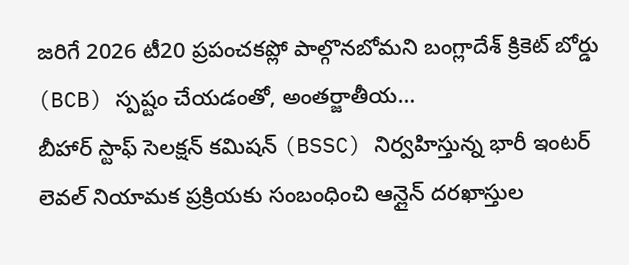జరిగే 2026 టీ20 ప్రపంచకప్లో పాల్గొనబోమని బంగ్లాదేశ్ క్రికెట్ బోర్డు (BCB) స్పష్టం చేయడంతో, అంతర్జాతీయ…
బీహార్ స్టాఫ్ సెలక్షన్ కమిషన్ (BSSC) నిర్వహిస్తున్న భారీ ఇంటర్ లెవల్ నియామక ప్రక్రియకు సంబంధించి ఆన్లైన్ దరఖాస్తుల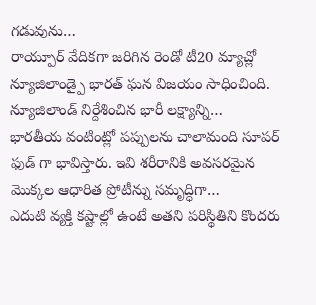గడువును…
రాయ్పూర్ వేదికగా జరిగిన రెండో టీ20 మ్యాచ్లో న్యూజిలాండ్పై భారత్ ఘన విజయం సాధించింది. న్యూజిలాండ్ నిర్దేశించిన భారీ లక్ష్యాన్ని…
భారతీయ వంటింట్లో పప్పులను చాలామంది సూపర్ ఫుడ్ గా భావిస్తారు. ఇవి శరీరానికి అవసరమైన మొక్కల ఆధారిత ప్రోటీన్ను సమృద్ధిగా…
ఎదుటి వ్యక్తి కష్టాల్లో ఉంటే అతని పరిస్థితిని కొందరు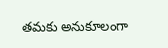తమకు అనుకూలంగా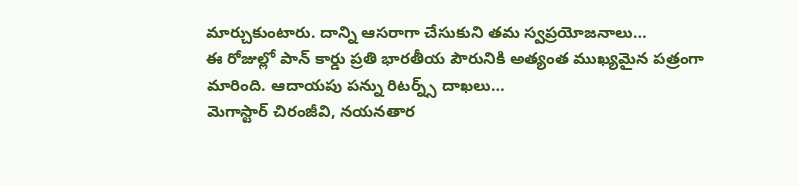మార్చుకుంటారు. దాన్ని ఆసరాగా చేసుకుని తమ స్వప్రయోజనాలు…
ఈ రోజుల్లో పాన్ కార్డు ప్రతి భారతీయ పౌరునికి అత్యంత ముఖ్యమైన పత్రంగా మారింది. ఆదాయపు పన్ను రిటర్న్స్ దాఖలు…
మెగాస్టార్ చిరంజీవి, నయనతార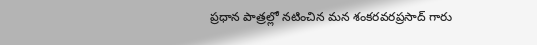ప్రధాన పాత్రల్లో నటించిన మన శంకరవరప్రసాద్ గారు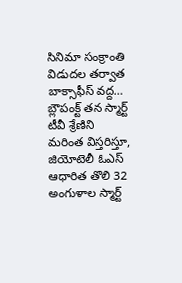సినిమా సంక్రాంతి విడుదల తర్వాత బాక్సాఫీస్ వద్ద…
బ్లౌపంక్ట్ తన స్మార్ట్ టీవీ శ్రేణిని మరింత విస్తరిస్తూ, జియోటెలీ ఓఎస్ ఆధారిత తొలి 32 అంగుళాల స్మార్ట్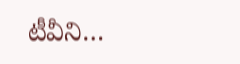టీవీని…